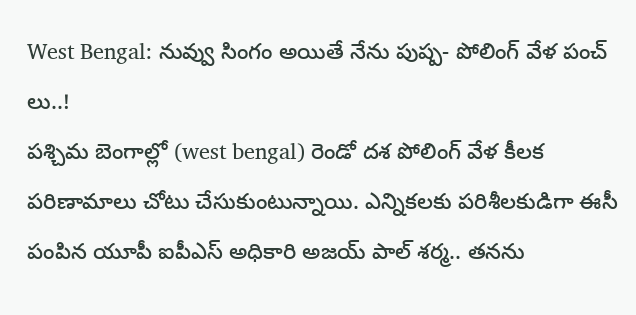West Bengal: నువ్వు సింగం అయితే నేను పుష్ప- పోలింగ్ వేళ పంచ్ లు..!
పశ్చిమ బెంగాల్లో (west bengal) రెండో దశ పోలింగ్ వేళ కీలక పరిణామాలు చోటు చేసుకుంటున్నాయి. ఎన్నికలకు పరిశీలకుడిగా ఈసీ పంపిన యూపీ ఐపీఎస్ అధికారి అజయ్ పాల్ శర్మ.. తనను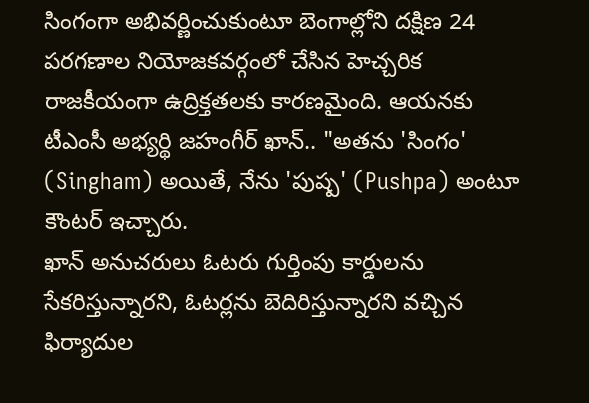సింగంగా అభివర్ణించుకుంటూ బెంగాల్లోని దక్షిణ 24 పరగణాల నియోజకవర్గంలో చేసిన హెచ్చరిక రాజకీయంగా ఉద్రిక్తతలకు కారణమైంది. ఆయనకు టీఎంసీ అభ్యర్థి జహంగీర్ ఖాన్.. "అతను 'సింగం' (Singham) అయితే, నేను 'పుష్ప' (Pushpa) అంటూ కౌంటర్ ఇచ్చారు.
ఖాన్ అనుచరులు ఓటరు గుర్తింపు కార్డులను సేకరిస్తున్నారని, ఓటర్లను బెదిరిస్తున్నారని వచ్చిన ఫిర్యాదుల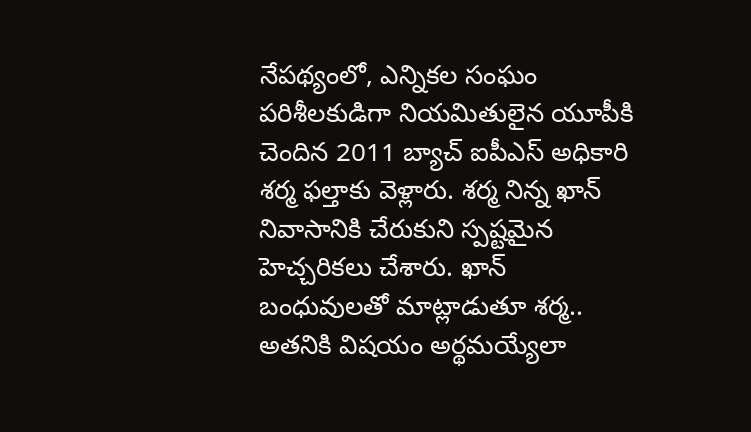నేపథ్యంలో, ఎన్నికల సంఘం పరిశీలకుడిగా నియమితులైన యూపీకి చెందిన 2011 బ్యాచ్ ఐపీఎస్ అధికారి శర్మ ఫల్తాకు వెళ్లారు. శర్మ నిన్న ఖాన్ నివాసానికి చేరుకుని స్పష్టమైన హెచ్చరికలు చేశారు. ఖాన్ బంధువులతో మాట్లాడుతూ శర్మ.. అతనికి విషయం అర్థమయ్యేలా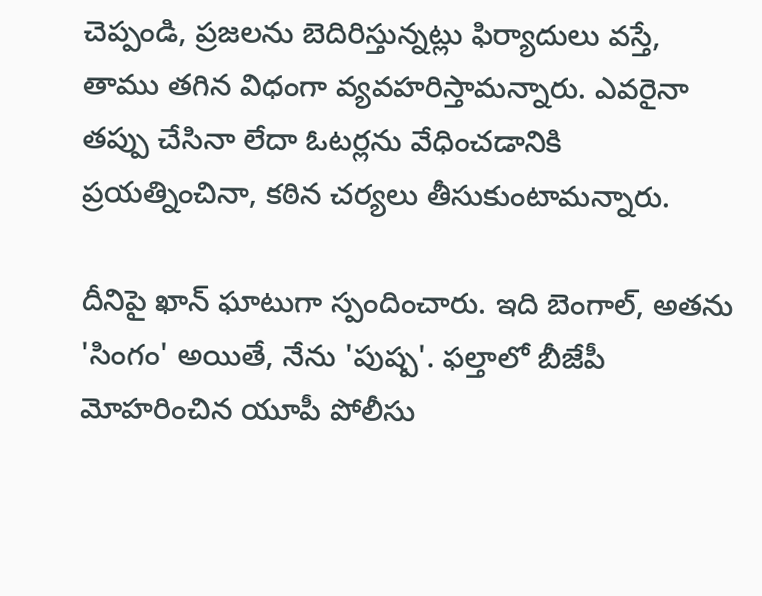చెప్పండి, ప్రజలను బెదిరిస్తున్నట్లు ఫిర్యాదులు వస్తే, తాము తగిన విధంగా వ్యవహరిస్తామన్నారు. ఎవరైనా తప్పు చేసినా లేదా ఓటర్లను వేధించడానికి ప్రయత్నించినా, కఠిన చర్యలు తీసుకుంటామన్నారు.

దీనిపై ఖాన్ ఘాటుగా స్పందించారు. ఇది బెంగాల్, అతను 'సింగం' అయితే, నేను 'పుష్ప'. ఫల్తాలో బీజేపీ మోహరించిన యూపీ పోలీసు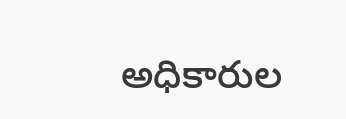అధికారుల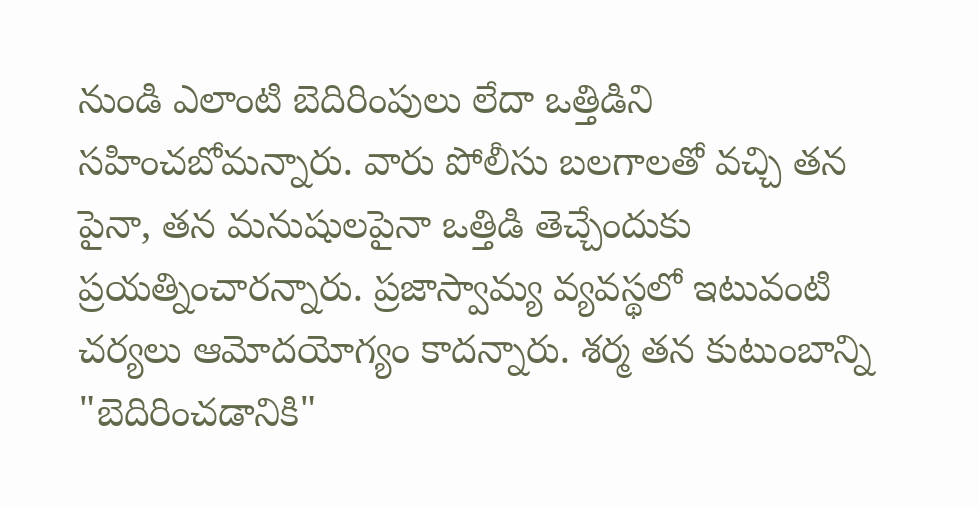నుండి ఎలాంటి బెదిరింపులు లేదా ఒత్తిడిని సహించబోమన్నారు. వారు పోలీసు బలగాలతో వచ్చి తన పైనా, తన మనుషులపైనా ఒత్తిడి తెచ్చేందుకు ప్రయత్నించారన్నారు. ప్రజాస్వామ్య వ్యవస్థలో ఇటువంటి చర్యలు ఆమోదయోగ్యం కాదన్నారు. శర్మ తన కుటుంబాన్ని "బెదిరించడానికి"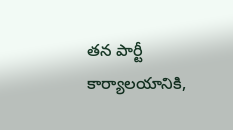తన పార్టీ కార్యాలయానికి,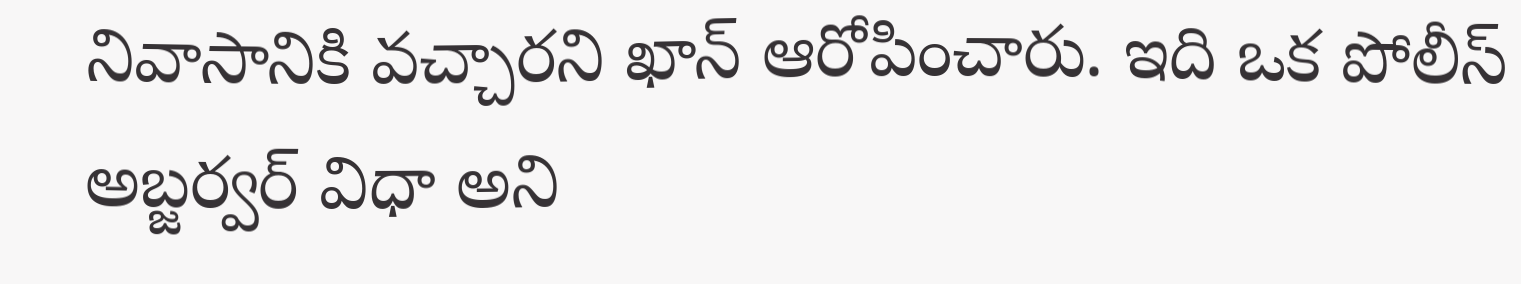నివాసానికి వచ్చారని ఖాన్ ఆరోపించారు. ఇది ఒక పోలీస్ అబ్జర్వర్ విధా అని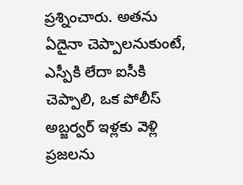ప్రశ్నించారు. అతను ఏదైనా చెప్పాలనుకుంటే, ఎస్పీకి లేదా ఐసీకి చెప్పాలి, ఒక పోలీస్ అబ్జర్వర్ ఇళ్లకు వెళ్లి ప్రజలను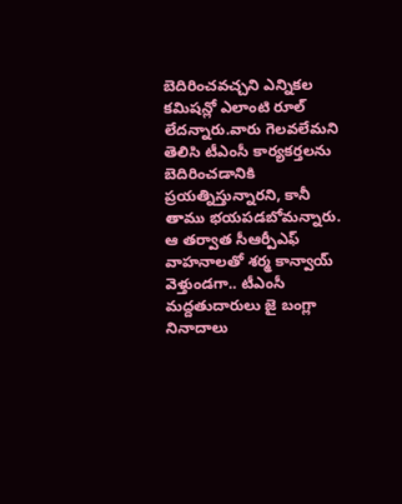బెదిరించవచ్చని ఎన్నికల కమిషన్లో ఎలాంటి రూల్ లేదన్నారు.వారు గెలవలేమని తెలిసి టీఎంసీ కార్యకర్తలను బెదిరించడానికి ప్రయత్నిస్తున్నారని, కానీ తాము భయపడబోమన్నారు. ఆ తర్వాత సీఆర్పీఎఫ్ వాహనాలతో శర్మ కాన్వాయ్ వెళ్తుండగా.. టీఎంసీ మద్దతుదారులు జై బంగ్లా నినాదాలు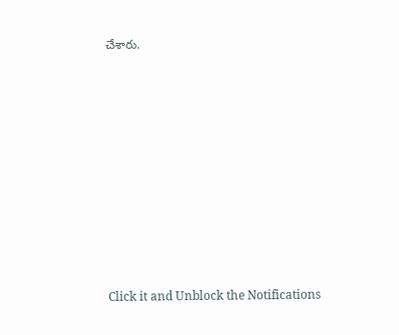చేశారు.














Click it and Unblock the Notifications